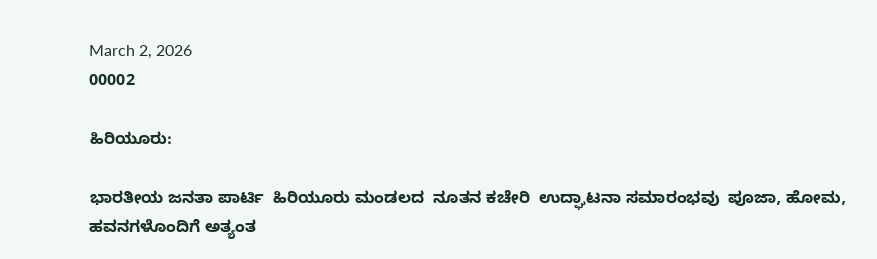March 2, 2026
00002

ಹಿರಿಯೂರು:

ಭಾರತೀಯ ಜನತಾ ಪಾರ್ಟಿ  ಹಿರಿಯೂರು ಮಂಡಲದ  ನೂತನ ಕಚೇರಿ  ಉದ್ಘಾಟನಾ ಸಮಾರಂಭವು  ಪೂಜಾ, ಹೋಮ, ಹವನಗಳೊಂದಿಗೆ ಅತ್ಯಂತ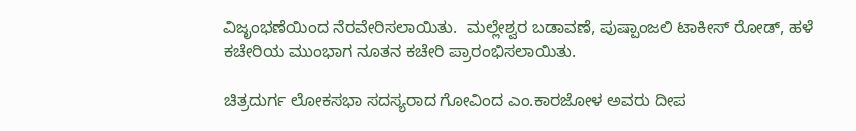ವಿಜೃಂಭಣೆಯಿಂದ ನೆರವೇರಿಸಲಾಯಿತು.  ಮಲ್ಲೇಶ್ವರ ಬಡಾವಣೆ, ಪುಷ್ಪಾಂಜಲಿ ಟಾಕೀಸ್ ರೋಡ್, ಹಳೆ ಕಚೇರಿಯ ಮುಂಭಾಗ ನೂತನ ಕಚೇರಿ ಪ್ರಾರಂಭಿಸಲಾಯಿತು.

ಚಿತ್ರದುರ್ಗ ಲೋಕಸಭಾ ಸದಸ್ಯರಾದ ಗೋವಿಂದ ಎಂ.ಕಾರಜೋಳ ಅವರು ದೀಪ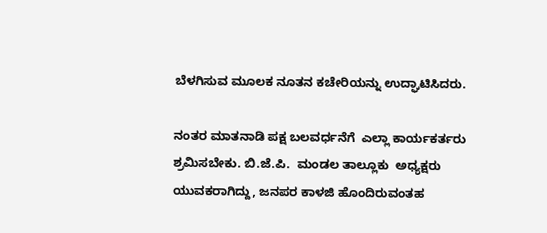ಬೆಳಗಿಸುವ ಮೂಲಕ ನೂತನ ಕಚೇರಿಯನ್ನು ಉದ್ಘಾಟಿಸಿದರು.

ನಂತರ ಮಾತನಾಡಿ ಪಕ್ಷ ಬಲವರ್ಧನೆಗೆ  ಎಲ್ಲಾ ಕಾರ್ಯಕರ್ತರು ಶ್ರಮಿಸಬೇಕು. ಬಿ.ಜೆ.ಪಿ.  ಮಂಡಲ ತಾಲ್ಲೂಕು  ಅಧ್ಯಕ್ಷರು  ಯುವಕರಾಗಿದ್ದು, ಜನಪರ ಕಾಳಜಿ ಹೊಂದಿರುವಂತಹ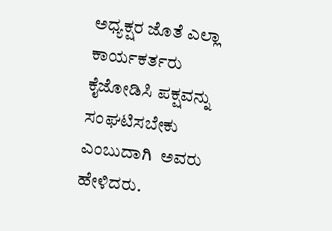ಅಧ್ಯಕ್ಷರ ಜೊತೆ ಎಲ್ಲಾ ಕಾರ್ಯಕರ್ತರು  ಕೈಜೋಡಿಸಿ ಪಕ್ಷವನ್ನು ಸಂಘಟಿಸಬೇಕು ಎಂಬುದಾಗಿ  ಅವರು ಹೇಳಿದರು.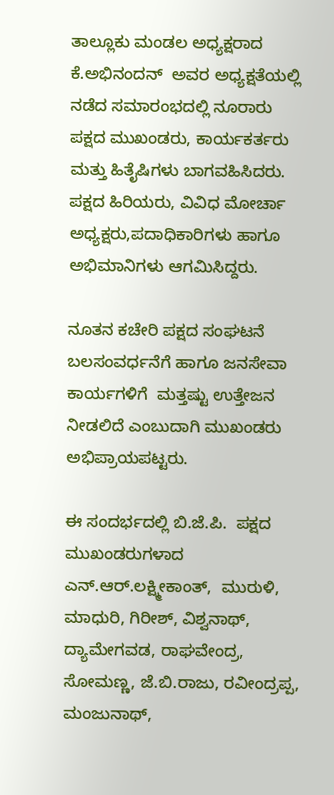ತಾಲ್ಲೂಕು ಮಂಡಲ ಅಧ್ಯಕ್ಷರಾದ ಕೆ.ಅಭಿನಂದನ್  ಅವರ ಅಧ್ಯಕ್ಷತೆಯಲ್ಲಿ ನಡೆದ ಸಮಾರಂಭದಲ್ಲಿ ನೂರಾರು ಪಕ್ಷದ ಮುಖಂಡರು, ಕಾರ್ಯಕರ್ತರು ಮತ್ತು ಹಿತೈಷಿಗಳು ಬಾಗವಹಿಸಿದರು. ಪಕ್ಷದ ಹಿರಿಯರು, ವಿವಿಧ ಮೋರ್ಚಾ ಅಧ್ಯಕ್ಷರು,ಪದಾಧಿಕಾರಿಗಳು ಹಾಗೂ ಅಭಿಮಾನಿಗಳು ಆಗಮಿಸಿದ್ದರು.

ನೂತನ ಕಚೇರಿ ಪಕ್ಷದ ಸಂಘಟನೆ  ಬಲಸಂವರ್ಧನೆಗೆ ಹಾಗೂ ಜನಸೇವಾ ಕಾರ್ಯಗಳಿಗೆ  ಮತ್ತಷ್ಟು ಉತ್ತೇಜನ ನೀಡಲಿದೆ ಎಂಬುದಾಗಿ ಮುಖಂಡರು ಅಭಿಪ್ರಾಯಪಟ್ಟರು.

ಈ ಸಂದರ್ಭದಲ್ಲಿ ಬಿ.ಜೆ.ಪಿ.  ಪಕ್ಷದ ಮುಖಂಡರುಗಳಾದ ಎನ್.ಆರ್.ಲಕ್ಷ್ಮೀಕಾಂತ್,  ಮುರುಳಿ, ಮಾಧುರಿ, ಗಿರೀಶ್, ವಿಶ್ವನಾಥ್,  ದ್ಯಾಮೇಗವಡ, ರಾಘವೇಂದ್ರ, ಸೋಮಣ್ಣ, ಜೆ.ಬಿ.ರಾಜು, ರವೀಂದ್ರಪ್ಪ, ಮಂಜುನಾಥ್,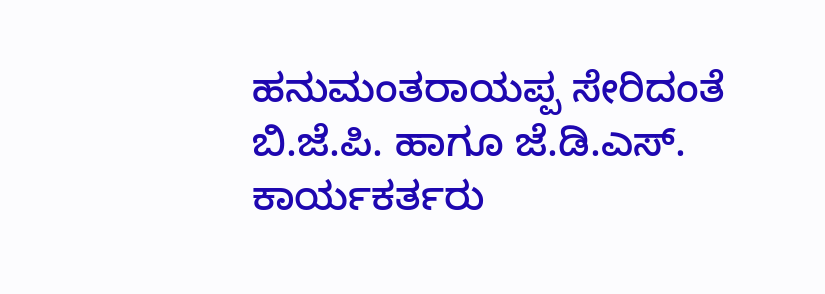ಹನುಮಂತರಾಯಪ್ಪ ಸೇರಿದಂತೆ ಬಿ.ಜೆ.ಪಿ. ಹಾಗೂ ಜೆ.ಡಿ.ಎಸ್. ಕಾರ್ಯಕರ್ತರು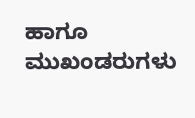ಹಾಗೂ ಮುಖಂಡರುಗಳು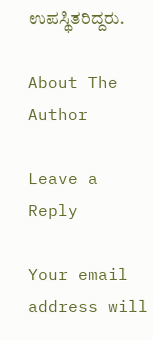ಉಪಸ್ಥಿತರಿದ್ದರು.

About The Author

Leave a Reply

Your email address will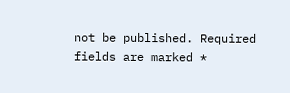not be published. Required fields are marked *